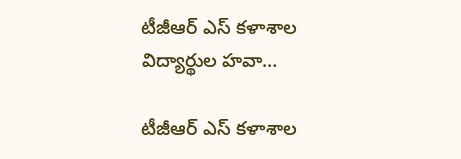టీజీఆర్ ఎస్ కళాశాల విద్యార్థుల హవా…

టీజీఆర్ ఎస్ కళాశాల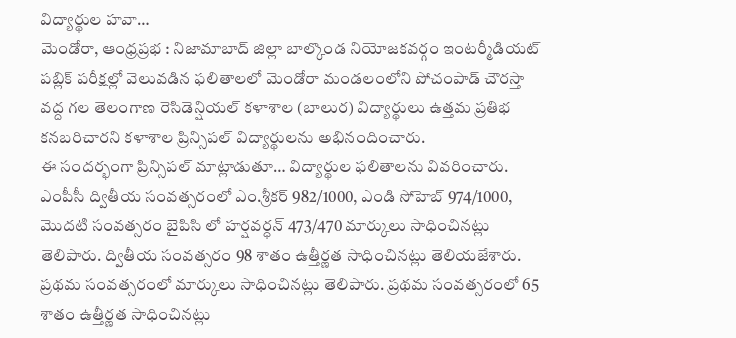విద్యార్థుల హవా…
మెండోరా, ఆంధ్రప్రభ : నిజామాబాద్ జిల్లా బాల్కొండ నియోజకవర్గం ఇంటర్మీడియట్ పబ్లిక్ పరీక్షల్లో వెలువడిన ఫలితాలలో మెండోరా మండలంలోని పోచంపాడ్ చౌరస్తా వద్ద గల తెలంగాణ రెసిడెన్షియల్ కళాశాల (బాలుర) విద్యార్థులు ఉత్తమ ప్రతిభ కనబరిచారని కళాశాల ప్రిన్సిపల్ విద్యార్థులను అభినందించారు.
ఈ సందర్భంగా ప్రిన్సిపల్ మాట్లాడుతూ… విద్యార్థుల ఫలితాలను వివరించారు. ఎంపీసీ ద్వితీయ సంవత్సరంలో ఎం.శ్రీకర్ 982/1000, ఎండి సోహెబ్ 974/1000, మొదటి సంవత్సరం బైపిసి లో హర్షవర్ధన్ 473/470 మార్కులు సాధించినట్లు తెలిపారు. ద్వితీయ సంవత్సరం 98 శాతం ఉత్తీర్ణత సాధించినట్లు తెలియజేశారు. ప్రథమ సంవత్సరంలో మార్కులు సాధించినట్లు తెలిపారు. ప్రథమ సంవత్సరంలో 65 శాతం ఉత్తీర్ణత సాధించినట్లు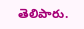తెలిపారు.